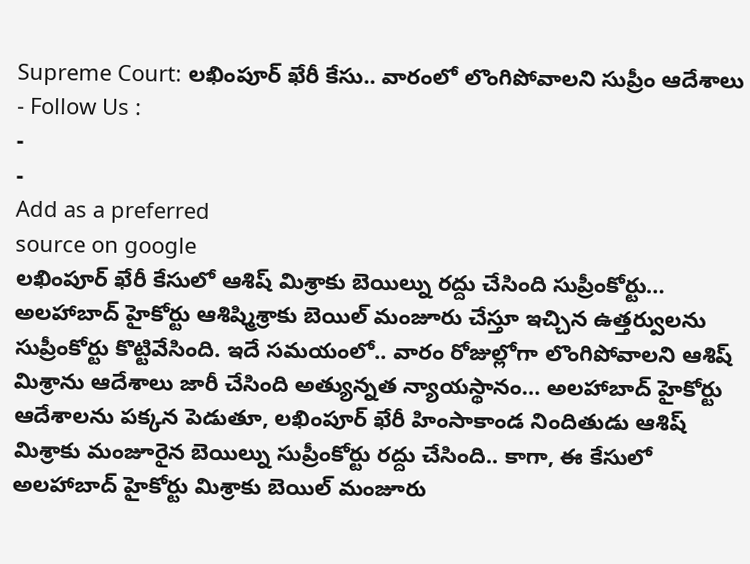Supreme Court: లఖింపూర్ ఖేరీ కేసు.. వారంలో లొంగిపోవాలని సుప్రీం ఆదేశాలు
- Follow Us :
-
-
Add as a preferred
source on google
లఖింపూర్ ఖేరీ కేసులో ఆశిష్ మిశ్రాకు బెయిల్ను రద్దు చేసింది సుప్రీంకోర్టు… అలహాబాద్ హైకోర్టు ఆశిష్మిశ్రాకు బెయిల్ మంజూరు చేస్తూ ఇచ్చిన ఉత్తర్వులను సుప్రీంకోర్టు కొట్టివేసింది. ఇదే సమయంలో.. వారం రోజుల్లోగా లొంగిపోవాలని ఆశిష్ మిశ్రాను ఆదేశాలు జారీ చేసింది అత్యున్నత న్యాయస్థానం… అలహాబాద్ హైకోర్టు ఆదేశాలను పక్కన పెడుతూ, లఖింపూర్ ఖేరీ హింసాకాండ నిందితుడు ఆశిష్ మిశ్రాకు మంజూరైన బెయిల్ను సుప్రీంకోర్టు రద్దు చేసింది.. కాగా, ఈ కేసులో అలహాబాద్ హైకోర్టు మిశ్రాకు బెయిల్ మంజూరు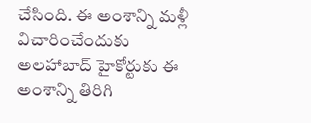చేసింది. ఈ అంశాన్ని మళ్లీ విచారించేందుకు అలహాబాద్ హైకోర్టుకు ఈ అంశాన్ని తిరిగి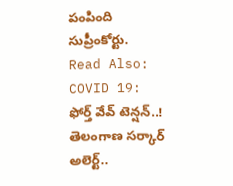పంపింది సుప్రీంకోర్టు.
Read Also: COVID 19: ఫోర్త్ వేవ్ టెన్షన్..! తెలంగాణ సర్కార్ అలెర్ట్..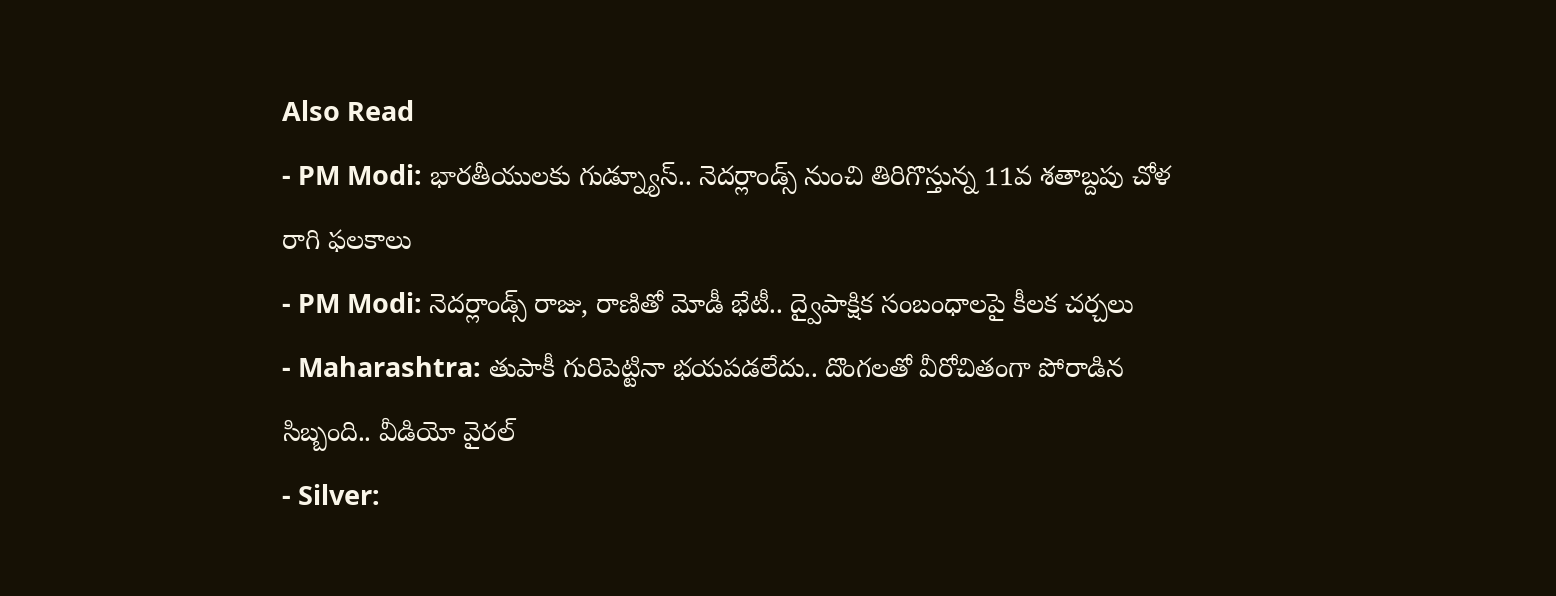Also Read
- PM Modi: భారతీయులకు గుడ్న్యూస్.. నెదర్లాండ్స్ నుంచి తిరిగొస్తున్న 11వ శతాబ్దపు చోళ రాగి ఫలకాలు
- PM Modi: నెదర్లాండ్స్ రాజు, రాణితో మోడీ భేటీ.. ద్వైపాక్షిక సంబంధాలపై కీలక చర్చలు
- Maharashtra: తుపాకీ గురిపెట్టినా భయపడలేదు.. దొంగలతో వీరోచితంగా పోరాడిన సిబ్బంది.. వీడియో వైరల్
- Silver: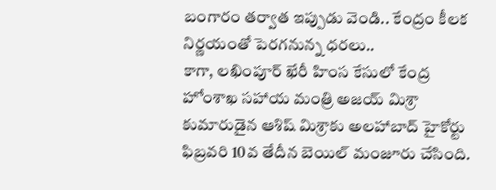బంగారం తర్వాత ఇప్పుడు వెండి.. కేంద్రం కీలక నిర్ణయంతో పెరగనున్న ధరలు..
కాగా, లఖింపూర్ ఖేరీ హింస కేసులో కేంద్ర హోంశాఖ సహాయ మంత్రి అజయ్ మిశ్రా కుమారుడైన ఆశిష్ మిశ్రాకు అలహాబాద్ హైకోర్టు ఫిబ్రవరి 10వ తేదీన బెయిల్ మంజూరు చేసింది.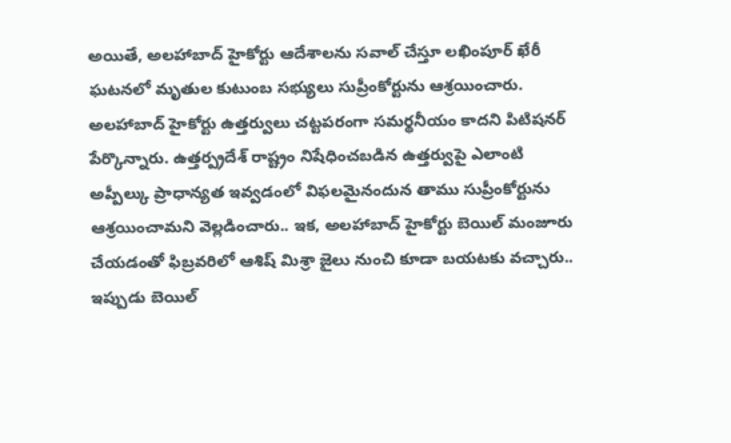అయితే, అలహాబాద్ హైకోర్టు ఆదేశాలను సవాల్ చేస్తూ లఖింపూర్ ఖేరీ ఘటనలో మృతుల కుటుంబ సభ్యులు సుప్రీంకోర్టును ఆశ్రయించారు. అలహాబాద్ హైకోర్టు ఉత్తర్వులు చట్టపరంగా సమర్థనీయం కాదని పిటిషనర్ పేర్కొన్నారు. ఉత్తర్ప్రదేశ్ రాష్ట్రం నిషేధించబడిన ఉత్తర్వుపై ఎలాంటి అప్పీల్కు ప్రాధాన్యత ఇవ్వడంలో విఫలమైనందున తాము సుప్రీంకోర్టును ఆశ్రయించామని వెల్లడించారు.. ఇక, అలహాబాద్ హైకోర్టు బెయిల్ మంజూరు చేయడంతో ఫిబ్రవరిలో ఆశిష్ మిశ్రా జైలు నుంచి కూడా బయటకు వచ్చారు.. ఇప్పుడు బెయిల్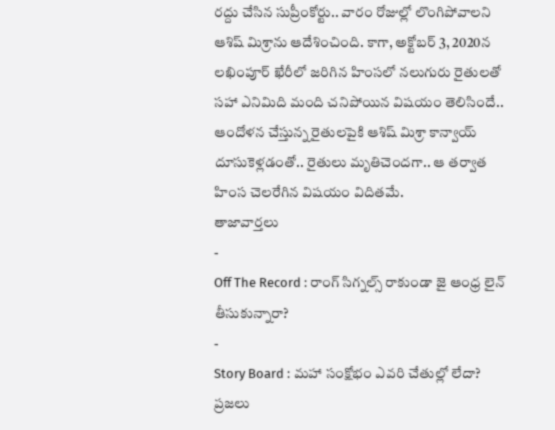రద్దు చేసిన సుప్రీంకోర్టు.. వారం రోజుల్లో లొంగిపోవాలని ఆశిష్ మిశ్రాను ఆదేశించింది. కాగా, అక్టోబర్ 3, 2020న లఖింపూర్ ఖేరీలో జరిగిన హింసలో నలుగురు రైతులతో సహా ఎనిమిది మంది చనిపోయిన విషయం తెలిసిందే.. ఆందోళన చేస్తున్న రైతులపైకి ఆశిష్ మిశ్రా కాన్వాయ్ దూసుకెళ్లడంతో.. రైతులు మృతిచెందగా.. ఆ తర్వాత హింస చెలరేగిన విషయం విదితమే.
తాజావార్తలు
-
Off The Record : రాంగ్ సిగ్నల్స్ రాకుండా జై ఆంధ్ర లైన్ తీసుకున్నారా?
-
Story Board : మహా సంక్షోభం ఎవరి చేతుల్లో లేదా? ప్రజలు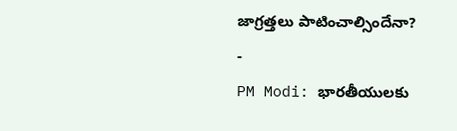జాగ్రత్తలు పాటించాల్సిందేనా?
-
PM Modi: భారతీయులకు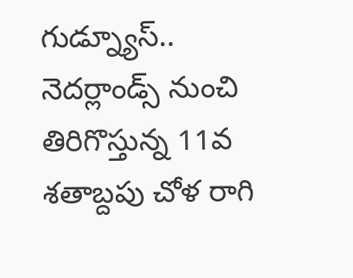గుడ్న్యూస్.. నెదర్లాండ్స్ నుంచి తిరిగొస్తున్న 11వ శతాబ్దపు చోళ రాగి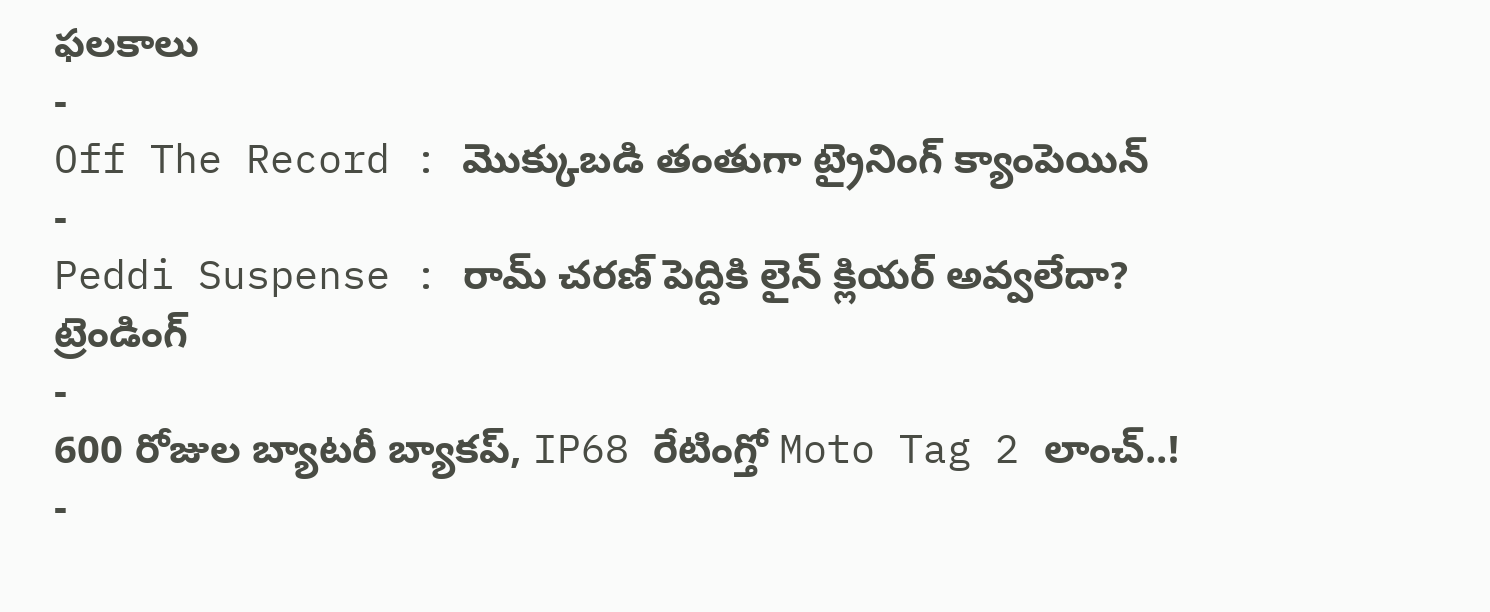ఫలకాలు
-
Off The Record : మొక్కుబడి తంతుగా ట్రైనింగ్ క్యాంపెయిన్
-
Peddi Suspense : రామ్ చరణ్ పెద్దికి లైన్ క్లియర్ అవ్వలేదా?
ట్రెండింగ్
-
600 రోజుల బ్యాటరీ బ్యాకప్, IP68 రేటింగ్తో Moto Tag 2 లాంచ్..!
-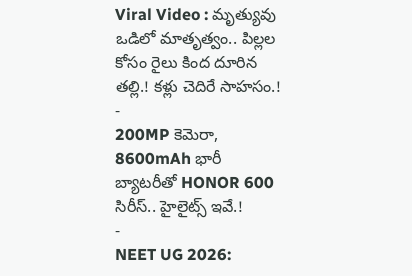Viral Video : మృత్యువు ఒడిలో మాతృత్వం.. పిల్లల కోసం రైలు కింద దూరిన తల్లి.! కళ్లు చెదిరే సాహసం.!
-
200MP కెమెరా, 8600mAh భారీ బ్యాటరీతో HONOR 600 సిరీస్.. హైలైట్స్ ఇవే.!
-
NEET UG 2026: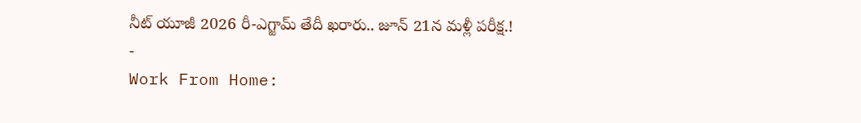నీట్ యూజీ 2026 రీ-ఎగ్జామ్ తేదీ ఖరారు.. జూన్ 21న మళ్లీ పరీక్ష.!
-
Work From Home: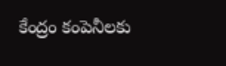కేంద్రం కంపెనీలకు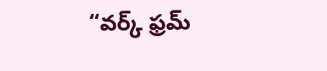“వర్క్ ఫ్రమ్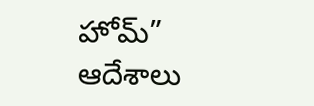హోమ్” ఆదేశాలు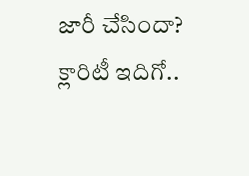జారీ చేసిందా? క్లారిటీ ఇదిగో..